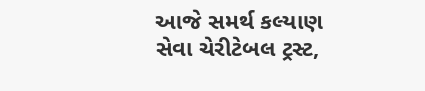આજે સમર્થ કલ્યાણ સેવા ચેરીટેબલ ટ્રસ્ટ,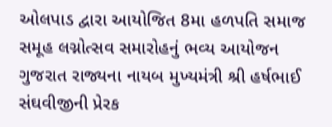ઓલપાડ દ્વારા આયોજિત 8મા હળપતિ સમાજ સમૂહ લગ્નોત્સવ સમારોહનું ભવ્ય આયોજન ગુજરાત રાજ્યના નાયબ મુખ્યમંત્રી શ્રી હર્ષભાઈ સંઘવીજીની પ્રેરક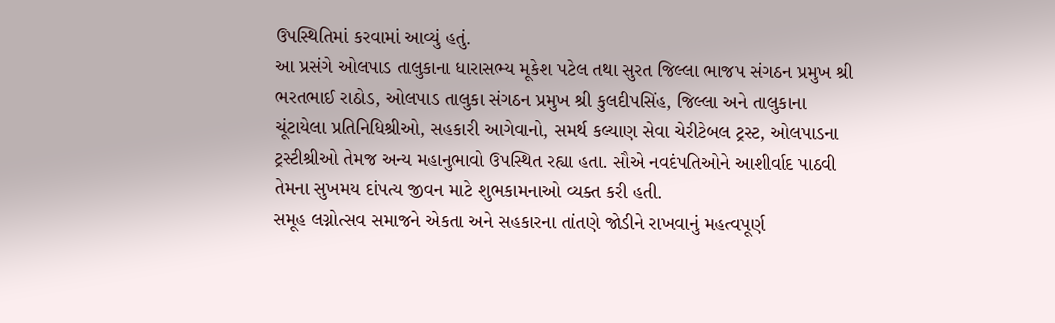ઉપસ્થિતિમાં કરવામાં આવ્યું હતું.
આ પ્રસંગે ઓલપાડ તાલુકાના ધારાસભ્ય મૂકેશ પટેલ તથા સુરત જિલ્લા ભાજપ સંગઠન પ્રમુખ શ્રી ભરતભાઈ રાઠોડ, ઓલપાડ તાલુકા સંગઠન પ્રમુખ શ્રી કુલદીપસિંહ, જિલ્લા અને તાલુકાના ચૂંટાયેલા પ્રતિનિધિશ્રીઓ, સહકારી આગેવાનો, સમર્થ કલ્યાણ સેવા ચેરીટેબલ ટ્રસ્ટ, ઓલપાડના ટ્રસ્ટીશ્રીઓ તેમજ અન્ય મહાનુભાવો ઉપસ્થિત રહ્યા હતા. સૌએ નવદંપતિઓને આશીર્વાદ પાઠવી તેમના સુખમય દાંપત્ય જીવન માટે શુભકામનાઓ વ્યક્ત કરી હતી.
સમૂહ લગ્નોત્સવ સમાજને એકતા અને સહકારના તાંતણે જોડીને રાખવાનું મહત્વપૂર્ણ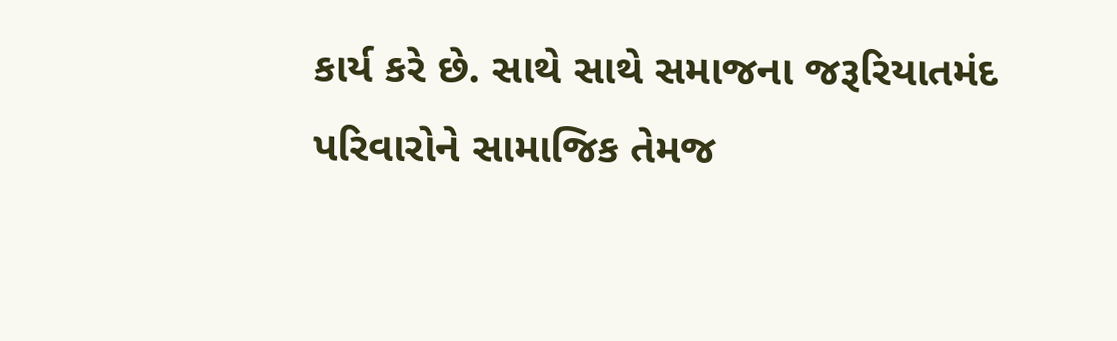કાર્ય કરે છે. સાથે સાથે સમાજના જરૂરિયાતમંદ પરિવારોને સામાજિક તેમજ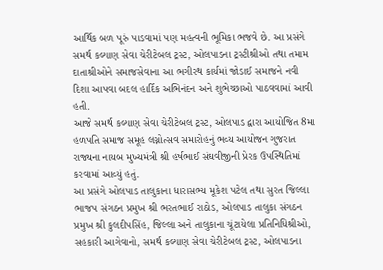આર્થિક બળ પૂરું પાડવામાં પણ મહત્વની ભૂમિકા ભજવે છે. આ પ્રસંગે સમર્થ કલ્યાણ સેવા ચેરીટેબલ ટ્રસ્ટ, ઓલપાડના ટ્રસ્ટીશ્રીઓ તથા તમામ દાતાશ્રીઓને સમાજસેવાના આ ભગીરથ કાર્યમાં જોડાઈ સમાજને નવી દિશા આપવા બદલ હાર્દિક અભિનંદન અને શુભેચ્છાઓ પાઠવવામાં આવી હતી.
આજે સમર્થ કલ્યાણ સેવા ચેરીટેબલ ટ્રસ્ટ, ઓલપાડ દ્વારા આયોજિત 8મા હળપતિ સમાજ સમૂહ લગ્નોત્સવ સમારોહનું ભવ્ય આયોજન ગુજરાત રાજ્યના નાયબ મુખ્યમંત્રી શ્રી હર્ષભાઈ સંઘવીજીની પ્રેરક ઉપસ્થિતિમાં કરવામાં આવ્યું હતું.
આ પ્રસંગે ઓલપાડ તાલુકાના ધારાસભ્ય મૂકેશ પટેલ તથા સુરત જિલ્લા ભાજપ સંગઠન પ્રમુખ શ્રી ભરતભાઈ રાઠોડ, ઓલપાડ તાલુકા સંગઠન પ્રમુખ શ્રી કુલદીપસિંહ, જિલ્લા અને તાલુકાના ચૂંટાયેલા પ્રતિનિધિશ્રીઓ, સહકારી આગેવાનો, સમર્થ કલ્યાણ સેવા ચેરીટેબલ ટ્રસ્ટ, ઓલપાડના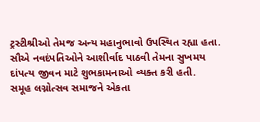ટ્રસ્ટીશ્રીઓ તેમજ અન્ય મહાનુભાવો ઉપસ્થિત રહ્યા હતા. સૌએ નવદંપતિઓને આશીર્વાદ પાઠવી તેમના સુખમય દાંપત્ય જીવન માટે શુભકામનાઓ વ્યક્ત કરી હતી.
સમૂહ લગ્નોત્સવ સમાજને એકતા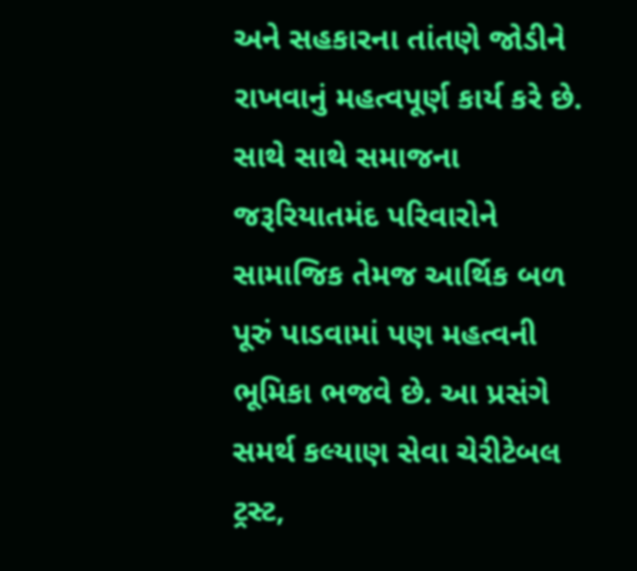અને સહકારના તાંતણે જોડીને રાખવાનું મહત્વપૂર્ણ કાર્ય કરે છે. સાથે સાથે સમાજના જરૂરિયાતમંદ પરિવારોને સામાજિક તેમજ આર્થિક બળ પૂરું પાડવામાં પણ મહત્વની ભૂમિકા ભજવે છે. આ પ્રસંગે સમર્થ કલ્યાણ સેવા ચેરીટેબલ ટ્રસ્ટ,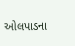ઓલપાડના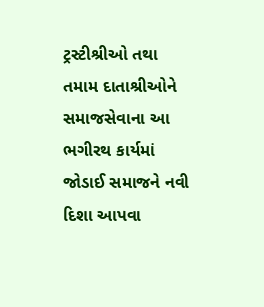ટ્રસ્ટીશ્રીઓ તથા તમામ દાતાશ્રીઓને સમાજસેવાના આ ભગીરથ કાર્યમાં જોડાઈ સમાજને નવી દિશા આપવા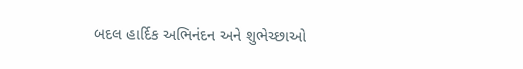બદલ હાર્દિક અભિનંદન અને શુભેચ્છાઓ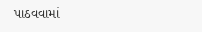પાઠવવામાં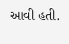આવી હતી.